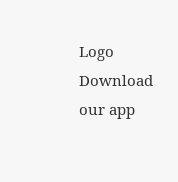Logo
Download our app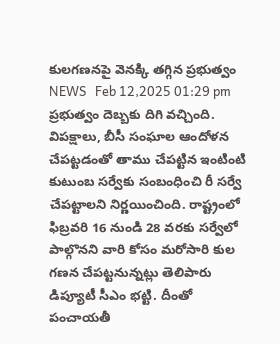కులగణనపై వెనక్కి తగ్గిన ప్రభుత్వం
NEWS   Feb 12,2025 01:29 pm
ప్ర‌భుత్వం దెబ్బ‌కు దిగి వ‌చ్చింది. విప‌క్షాలు, బీసీ సంఘాల ఆందోళ‌న చేప‌ట్ట‌డంతో తాము చేప‌ట్టిన ఇంటింటి కుటుంబ స‌ర్వేకు సంబంధించి రీ స‌ర్వే చేప‌ట్టాల‌ని నిర్ణ‌యించింది. రాష్ట్రంలో ఫిబ్ర‌వ‌రి 16 నుండి 28 వ‌ర‌కు స‌ర్వేలో పాల్గొన‌ని వారి కోసం మ‌రోసారి కుల గ‌ణ‌న చేప‌ట్ట‌నున్న‌ట్లు తెలిపారు డిప్యూటీ సీఎం భ‌ట్టి. దీంతో పంచాయ‌తీ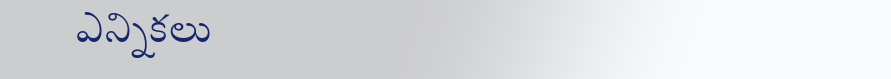ఎన్నిక‌లు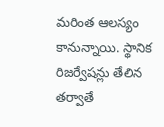మ‌రింత ఆల‌స్యం కానున్నాయి. స్థానిక రిజ‌ర్వేష‌న్లు తేలిన త‌ర్వాతే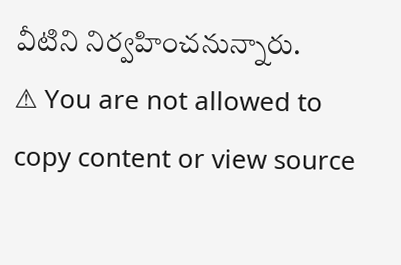వీటిని నిర్వ‌హించ‌నున్నారు.
⚠ You are not allowed to copy content or view source